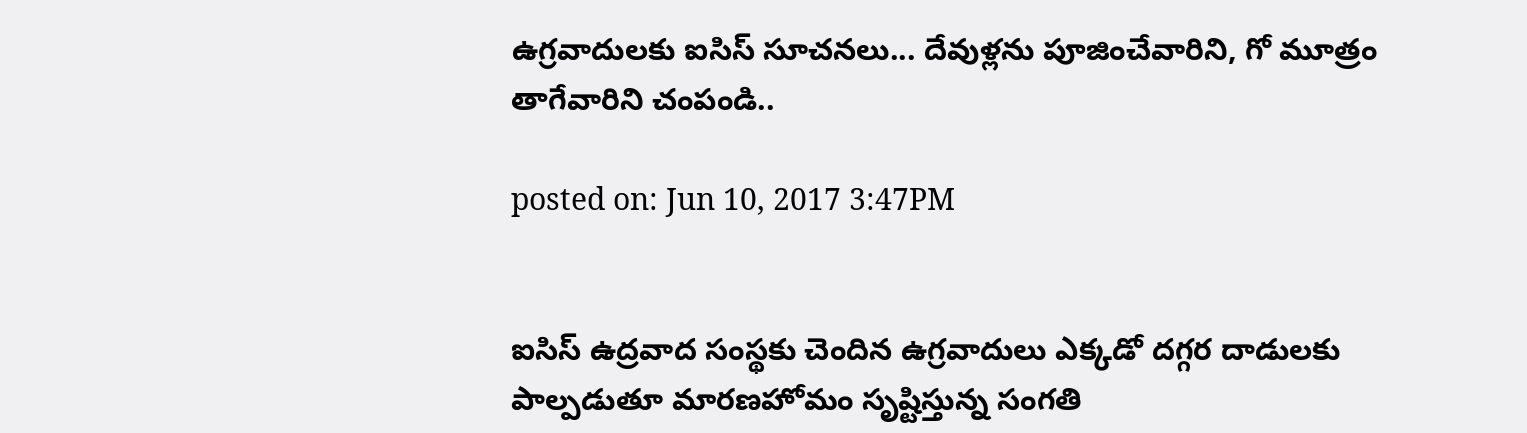ఉగ్రవాదులకు ఐసిస్ సూచనలు... దేవుళ్లను పూజించేవారిని, గో మూత్రం తాగేవారిని చంపండి..

posted on: Jun 10, 2017 3:47PM


ఐసిస్ ఉద్రవాద సంస్థకు చెందిన ఉగ్రవాదులు ఎక్కడో దగ్గర దాడులకు పాల్పడుతూ మారణహోమం సృష్టిస్తున్న సంగతి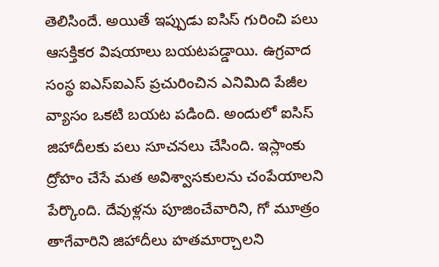తెలిసిందే. అయితే ఇప్పుడు ఐసిస్ గురించి పలు ఆసక్తికర విషయాలు బయటపడ్డాయి. ఉగ్ర‌వాద సంస్థ‌ ఐఎస్‌ఐఎస్‌ ప్రచురించిన ఎనిమిది పేజీల వ్యాసం ఒకటి బ‌య‌ట ప‌డింది. అందులో ఐసిస్ జిహాదీల‌కు ప‌లు సూచ‌న‌లు చేసింది. ఇస్లాంకు ద్రోహం చేసే మత అవిశ్వాసకులను చంపేయాల‌ని పేర్కొంది. దేవుళ్లను పూజించేవారిని, గో మూత్రం తాగేవారిని జిహాదీలు హ‌త‌మార్చాల‌ని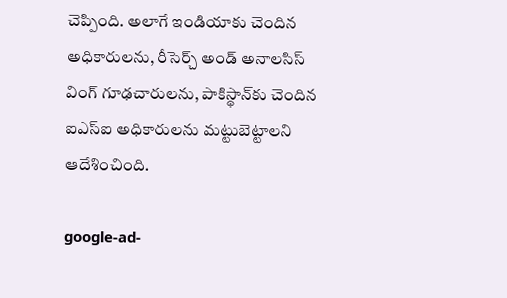చెప్పింది. అలాగే ఇండియాకు చెందిన అధికారులను, రీసెర్చ్‌ అండ్‌ అనాలసిస్‌ వింగ్‌ గూఢచారులను, పాకిస్థాన్‌కు చెందిన ఐఎస్‌ఐ అధికారుల‌ను మ‌ట్టుబెట్టాల‌ని ఆదేశించింది.

google-ad-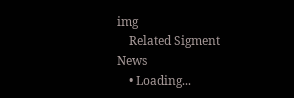img
    Related Sigment News
    • Loading...